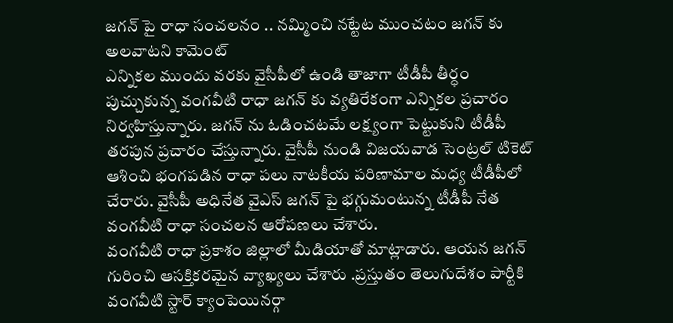జగన్ పై రాధా సంచలనం .. నమ్మించి నట్టేట ముంచటం జగన్ కు అలవాటని కామెంట్
ఎన్నికల ముందు వరకు వైసీపీలో ఉండి తాజాగా టీడీపీ తీర్ధం పుచ్చుకున్న వంగవీటి రాధా జగన్ కు వ్యతిరేకంగా ఎన్నికల ప్రచారం నిర్వహిస్తున్నారు. జగన్ ను ఓడించటమే లక్ష్యంగా పెట్టుకుని టీడీపీ తరపున ప్రచారం చేస్తున్నారు. వైసీపీ నుండి విజయవాడ సెంట్రల్ టికెట్ ఆశించి భంగపడిన రాధా పలు నాటకీయ పరిణామాల మధ్య టీడీపీలో చేరారు. వైసీపీ అధినేత వైఎస్ జగన్ పై భగ్గుమంటున్న టీడీపీ నేత వంగవీటి రాధా సంచలన ఆరోపణలు చేశారు.
వంగవీటి రాధా ప్రకాశం జిల్లాలో మీడియాతో మాట్లాడారు. ఆయన జగన్ గురించి ఆసక్తికరమైన వ్యాఖ్యలు చేశారు .ప్రస్తుతం తెలుగుదేశం పార్టీకి వంగవీటి స్టార్ క్యాంపెయినర్గా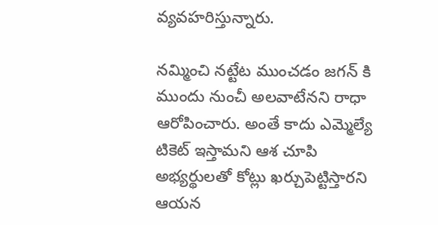వ్యవహరిస్తున్నారు.

నమ్మించి నట్టేట ముంచడం జగన్ కి ముందు నుంచీ అలవాటేనని రాధా ఆరోపించారు. అంతే కాదు ఎమ్మెల్యే టికెట్ ఇస్తామని ఆశ చూపి అభ్యర్థులతో కోట్లు ఖర్చుపెట్టిస్తారని ఆయన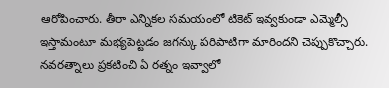ఆరోపించారు. తీరా ఎన్నికల సమయంలో టికెట్ ఇవ్వకుండా ఎమ్మెల్సీ ఇస్తామంటూ మభ్యపెట్టడం జగన్కు పరిపాటిగా మారిందని చెప్పుకొచ్చారు. నవరత్నాలు ప్రకటించి ఏ రత్నం ఇవ్వాలో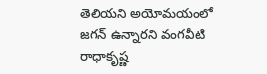తెలియని అయోమయంలో జగన్ ఉన్నారని వంగవీటి రాధాకృష్ణ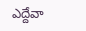ఎద్దేవా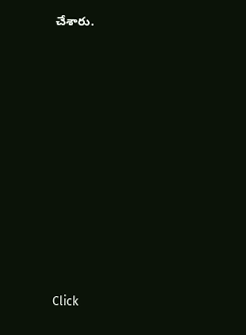చేశారు.












Click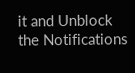it and Unblock the Notifications